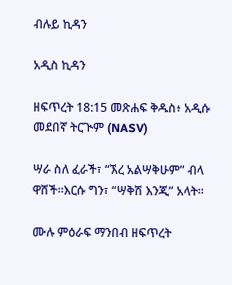ብሉይ ኪዳን

አዲስ ኪዳን

ዘፍጥረት 18:15 መጽሐፍ ቅዱስ፥ አዲሱ መደበኛ ትርጒም (NASV)

ሣራ ስለ ፈራች፣ “ኧረ አልሣቅሁም” ብላ ዋሸች።እርሱ ግን፣ “ሣቅሽ እንጂ” አላት።

ሙሉ ምዕራፍ ማንበብ ዘፍጥረት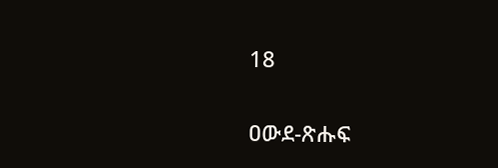18

ዐውደ-ጽሑፍ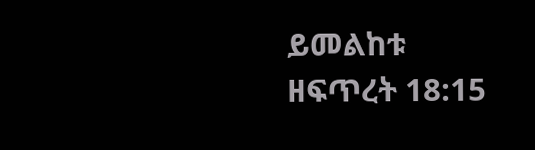ይመልከቱ ዘፍጥረት 18:15